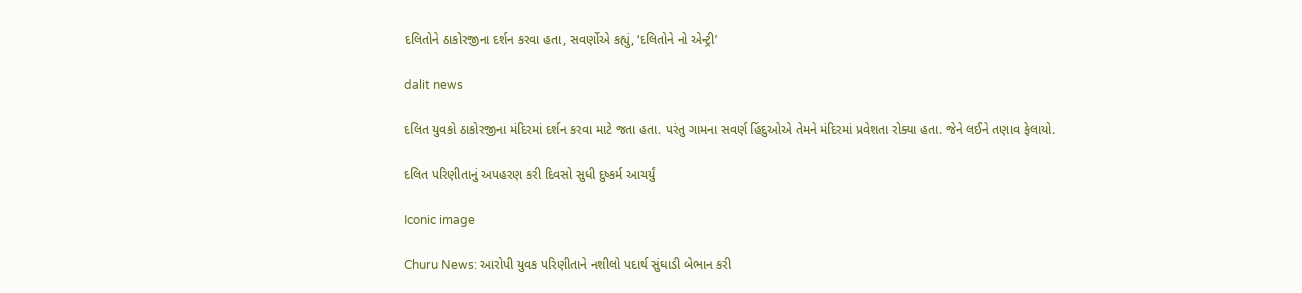દલિતોને ઠાકોરજીના દર્શન કરવા હતા, સવર્ણોએ કહ્યું, ‘દલિતોને નો એન્ટ્રી’

dalit news

દલિત યુવકો ઠાકોરજીના મંદિરમાં દર્શન કરવા માટે જતા હતા. પરંતુ ગામના સવર્ણ હિંદુઓએ તેમને મંદિરમાં પ્રવેશતા રોક્યા હતા. જેને લઈને તણાવ ફેલાયો.

દલિત પરિણીતાનું અપહરણ કરી દિવસો સુધી દુષ્કર્મ આચર્યું

Iconic image

Churu News: આરોપી યુવક પરિણીતાને નશીલો પદાર્થ સુંઘાડી બેભાન કરી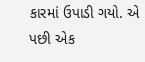કારમાં ઉપાડી ગયો. એ પછી એક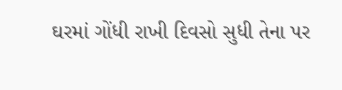ઘરમાં ગોંધી રાખી દિવસો સુધી તેના પર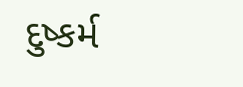દુષ્કર્મ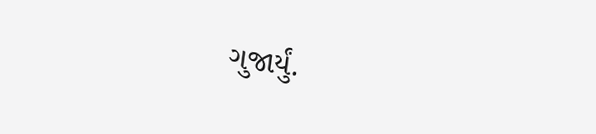ગુજાર્યું.